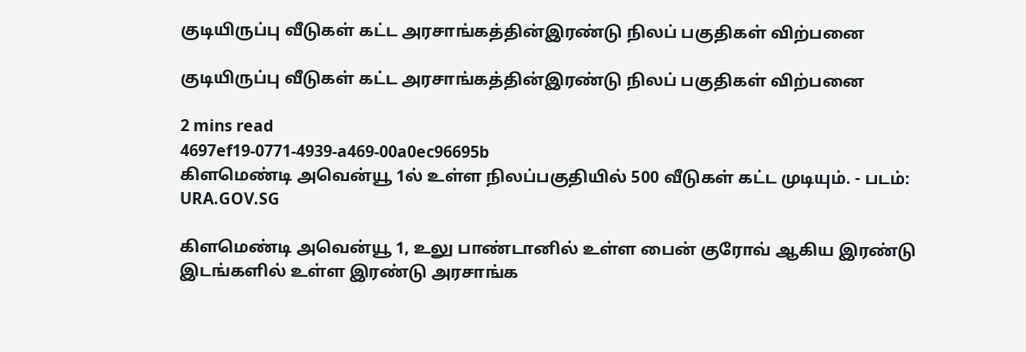குடியிருப்பு வீடுகள் கட்ட அரசாங்கத்தின்இரண்டு நிலப் பகுதிகள் விற்பனை

குடியிருப்பு வீடுகள் கட்ட அரசாங்கத்தின்இரண்டு நிலப் பகுதிகள் விற்பனை

2 mins read
4697ef19-0771-4939-a469-00a0ec96695b
கிளமெண்டி அவென்யூ 1ல் உள்ள நிலப்பகுதியில் 500 வீடுகள் கட்ட முடியும். - படம்: URA.GOV.SG

கிளமெண்டி அவென்யூ 1, உலு பாண்டானில் உள்ள பைன் குரோவ் ஆகிய இரண்டு இடங்களில் உள்ள இரண்டு அரசாங்க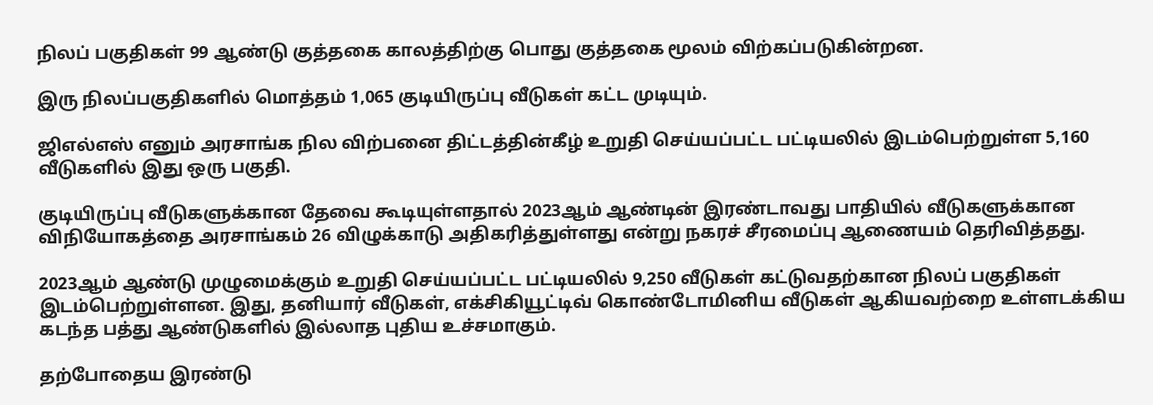நிலப் பகுதிகள் 99 ஆண்டு குத்தகை காலத்திற்கு பொது குத்தகை மூலம் விற்கப்படுகின்றன.

இரு நிலப்பகுதிகளில் மொத்தம் 1,065 குடியிருப்பு வீடுகள் கட்ட முடியும்.

ஜிஎல்எஸ் எனும் அரசாங்க நில விற்பனை திட்டத்தின்கீழ் உறுதி செய்யப்பட்ட பட்டியலில் இடம்பெற்றுள்ள 5,160 வீடுகளில் இது ஒரு பகுதி.

குடியிருப்பு வீடுகளுக்கான தேவை கூடியுள்ளதால் 2023ஆம் ஆண்டின் இரண்டாவது பாதியில் வீடுகளுக்கான விநியோகத்தை அரசாங்கம் 26 விழுக்காடு அதிகரித்துள்ளது என்று நகரச் சீரமைப்பு ஆணையம் தெரிவித்தது.

2023ஆம் ஆண்டு முழுமைக்கும் உறுதி செய்யப்பட்ட பட்டியலில் 9,250 வீடுகள் கட்டுவதற்கான நிலப் பகுதிகள் இடம்பெற்றுள்ளன. இது, தனியார் வீடுகள், எக்சிகியூட்டிவ் கொண்டோமினிய வீடுகள் ஆகியவற்றை உள்ளடக்கிய கடந்த பத்து ஆண்டுகளில் இல்லாத புதிய உச்சமாகும்.

தற்போதைய இரண்டு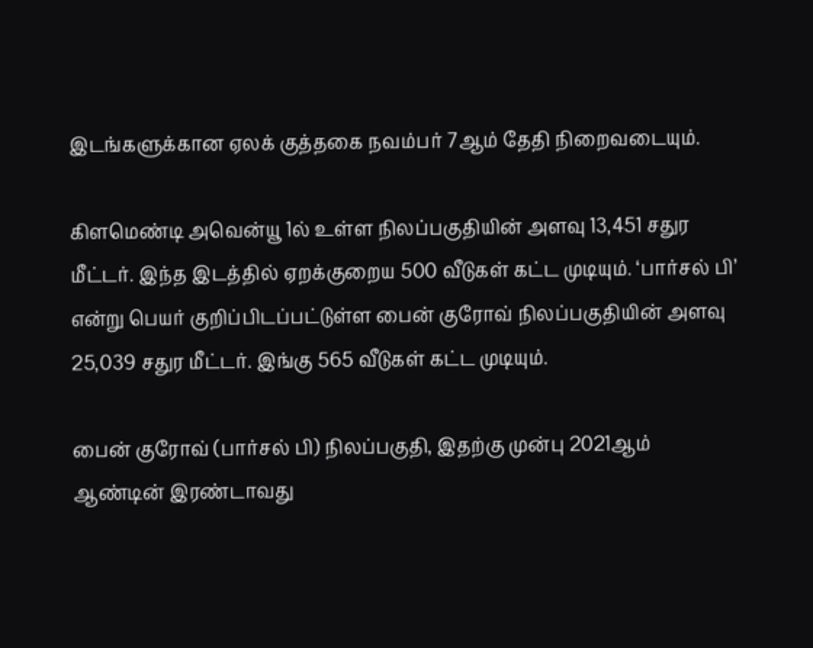இடங்களுக்கான ஏலக் குத்தகை நவம்பர் 7ஆம் தேதி நிறைவடையும்.

கிளமெண்டி அவென்யூ 1ல் உள்ள நிலப்பகுதியின் அளவு 13,451 சதுர மீட்டர். இந்த இடத்தில் ஏறக்குறைய 500 வீடுகள் கட்ட முடியும். ‘பார்சல் பி’ என்று பெயர் குறிப்பிடப்பட்டுள்ள பைன் குரோவ் நிலப்பகுதியின் அளவு 25,039 சதுர மீட்டர். இங்கு 565 வீடுகள் கட்ட முடியும்.

பைன் குரோவ் (பார்சல் பி) நிலப்பகுதி, இதற்கு முன்பு 2021ஆம் ஆண்டின் இரண்டாவது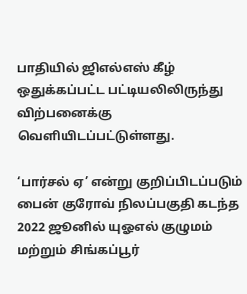பாதியில் ஜிஎல்எஸ் கீழ் ஒதுக்கப்பட்ட பட்டியலிலிருந்து விற்பனைக்கு வெளியிடப்பட்டுள்ளது.

‘பார்சல் ஏ’ என்று குறிப்பிடப்படும் பைன் குரோவ் நிலப்பகுதி கடந்த 2022 ஜூனில் யுஓஎல் குழுமம் மற்றும் சிங்கப்பூர்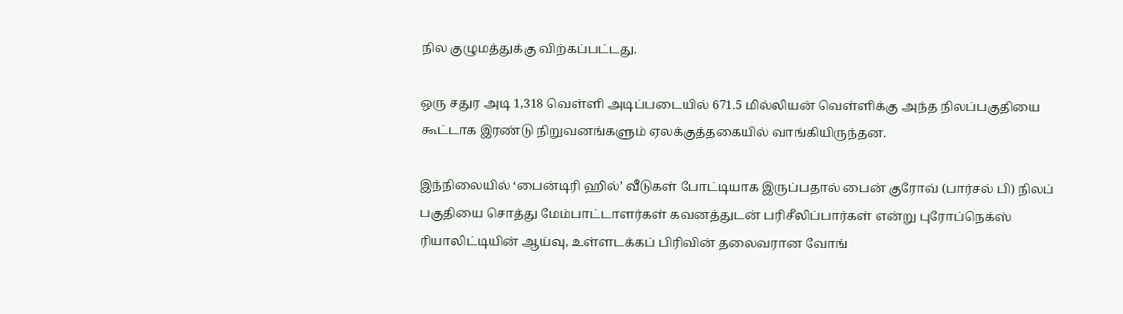நில குழுமத்துக்கு விற்கப்பட்டது.

ஒரு சதுர அடி 1,318 வெள்ளி அடிப்படையில் 671.5 மில்லியன் வெள்ளிக்கு அந்த நிலப்பகுதியை கூட்டாக இரண்டு நிறுவனங்களும் ஏலக்குத்தகையில் வாங்கியிருந்தன.

இந்நிலையில் ‘பைன்டிரி ஹில்’ வீடுகள் போட்டியாக இருப்பதால் பைன் குரோவ் (பார்சல் பி) நிலப் பகுதியை சொத்து மேம்பாட்டாளர்கள் கவனத்துடன் பரிசீலிப்பார்கள் என்று புரோப்நெக்ஸ் ரியாலிட்டியின் ஆய்வு, உள்ளடக்கப் பிரிவின் தலைவரான வோங்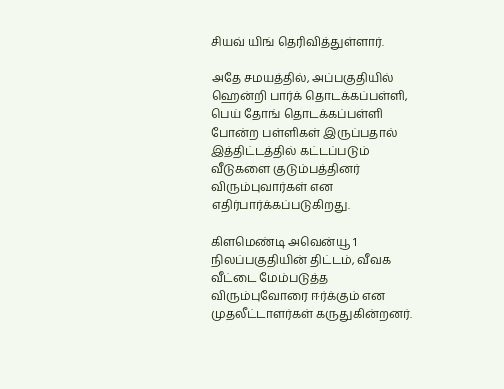சியவ் யிங் தெரிவித்துள்ளார்.

அதே சமயத்தில், அப்பகுதியில் ஹென்றி பார்க் தொடக்கப்பள்ளி, பெய் தோங் தொடக்கப்பள்ளி போன்ற பள்ளிகள் இருப்பதால் இத்திட்டத்தில் கட்டப்படும் வீடுகளை குடும்பத்தினர் விரும்புவார்கள் என எதிர்பார்க்கப்படுகிறது.

கிளமெண்டி அவென்யூ 1 நிலப்பகுதியின் திட்டம், வீவக வீட்டை மேம்படுத்த விரும்புவோரை ஈர்க்கும் என முதலீட்டாளர்கள் கருதுகின்றனர்.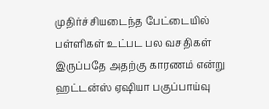முதிர்ச்சியடைந்த பேட்டையில் பள்ளிகள் உட்பட பல வசதிகள் இருப்பதே அதற்கு காரணம் என்று ஹட்டன்ஸ் ஏஷியா பகுப்பாய்வு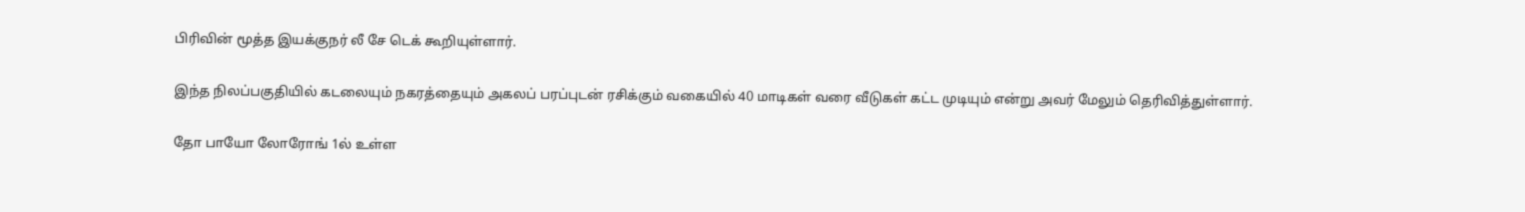பிரிவின் மூத்த இயக்குநர் லீ சே டெக் கூறியுள்ளார்.

இந்த நிலப்பகுதியில் கடலையும் நகரத்தையும் அகலப் பரப்புடன் ரசிக்கும் வகையில் 40 மாடிகள் வரை வீடுகள் கட்ட முடியும் என்று அவர் மேலும் தெரிவித்துள்ளார்.

தோ பாயோ லோரோங் 1ல் உள்ள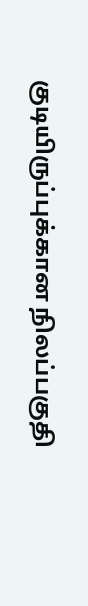குடியிருப்புக்கான நிலப்பகுதி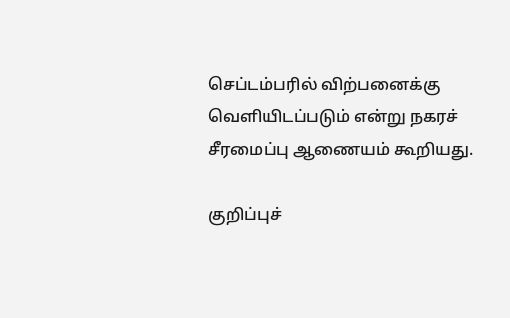செப்டம்பரில் விற்பனைக்கு வெளியிடப்படும் என்று நகரச் சீரமைப்பு ஆணையம் கூறியது.

குறிப்புச்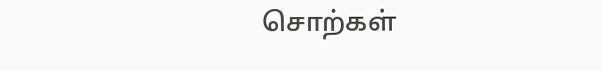சொற்கள்